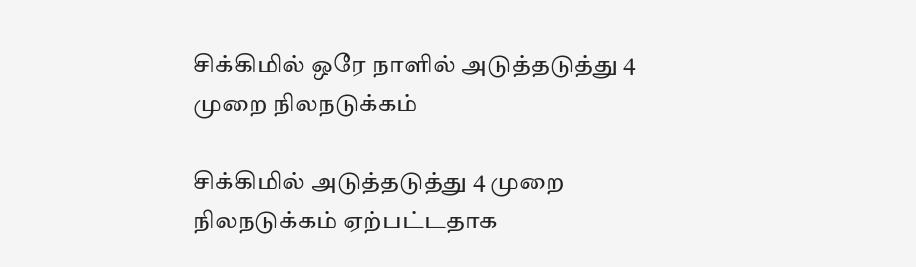சிக்கிமில் ஒரே நாளில் அடுத்தடுத்து 4 முறை நிலநடுக்கம்

சிக்கிமில் அடுத்தடுத்து 4 முறை நிலநடுக்கம் ஏற்பட்டதாக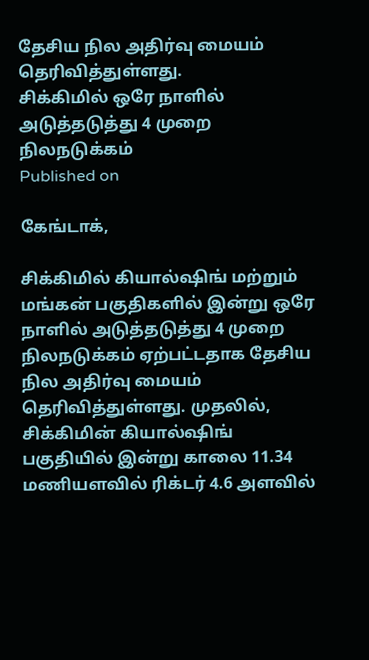தேசிய நில அதிர்வு மையம் தெரிவித்துள்ளது.
சிக்கிமில் ஒரே நாளில் அடுத்தடுத்து 4 முறை நிலநடுக்கம்
Published on

கேங்டாக்,

சிக்கிமில் கியால்ஷிங் மற்றும் மங்கன் பகுதிகளில் இன்று ஒரே நாளில் அடுத்தடுத்து 4 முறை நிலநடுக்கம் ஏற்பட்டதாக தேசிய நில அதிர்வு மையம் தெரிவித்துள்ளது. முதலில், சிக்கிமின் கியால்ஷிங் பகுதியில் இன்று காலை 11.34 மணியளவில் ரிக்டர் 4.6 அளவில்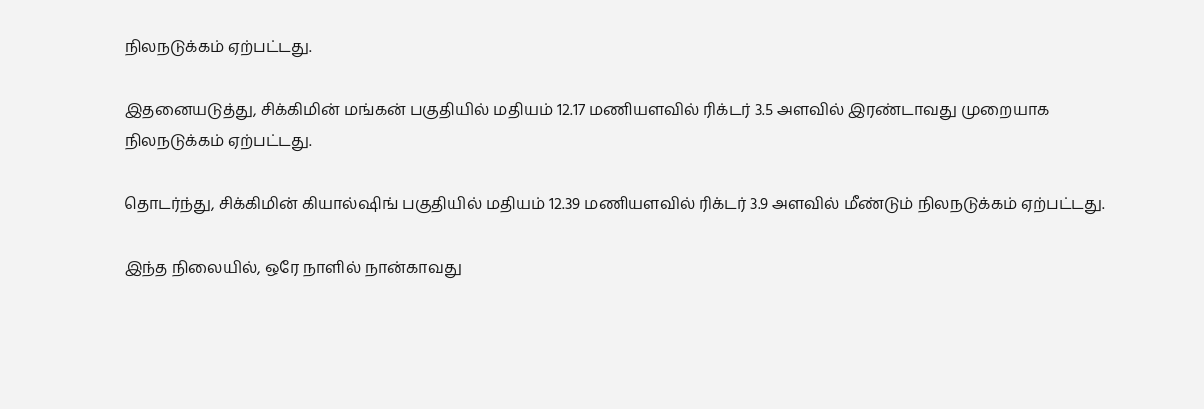நிலநடுக்கம் ஏற்பட்டது.

இதனையடுத்து, சிக்கிமின் மங்கன் பகுதியில் மதியம் 12.17 மணியளவில் ரிக்டர் 3.5 அளவில் இரண்டாவது முறையாக நிலநடுக்கம் ஏற்பட்டது.

தொடர்ந்து, சிக்கிமின் கியால்ஷிங் பகுதியில் மதியம் 12.39 மணியளவில் ரிக்டர் 3.9 அளவில் மீண்டும் நிலநடுக்கம் ஏற்பட்டது.

இந்த நிலையில், ஒரே நாளில் நான்காவது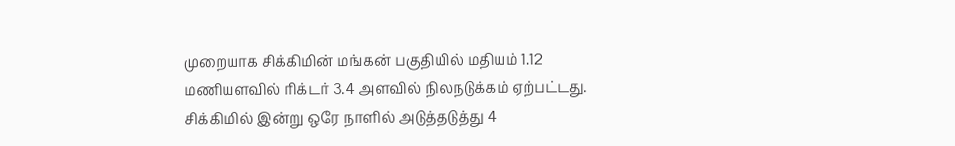முறையாக சிக்கிமின் மங்கன் பகுதியில் மதியம் 1.12 மணியளவில் ரிக்டர் 3.4 அளவில் நிலநடுக்கம் ஏற்பட்டது. சிக்கிமில் இன்று ஒரே நாளில் அடுத்தடுத்து 4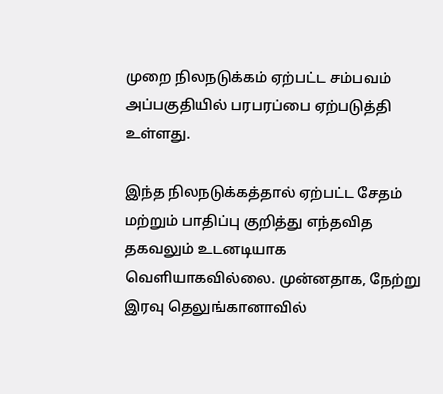முறை நிலநடுக்கம் ஏற்பட்ட சம்பவம் அப்பகுதியில் பரபரப்பை ஏற்படுத்தி உள்ளது.

இந்த நிலநடுக்கத்தால் ஏற்பட்ட சேதம் மற்றும் பாதிப்பு குறித்து எந்தவித தகவலும் உடனடியாக வெளியாகவில்லை. முன்னதாக, நேற்று இரவு தெலுங்கானாவில்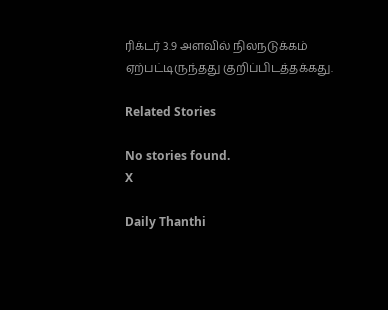ரிக்டர் 3.9 அளவில் நிலநடுக்கம் ஏற்பட்டிருந்தது குறிப்பிடத்தக்கது.

Related Stories

No stories found.
X

Daily Thanthi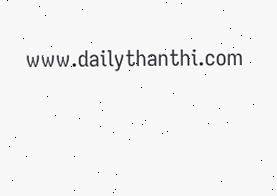www.dailythanthi.com